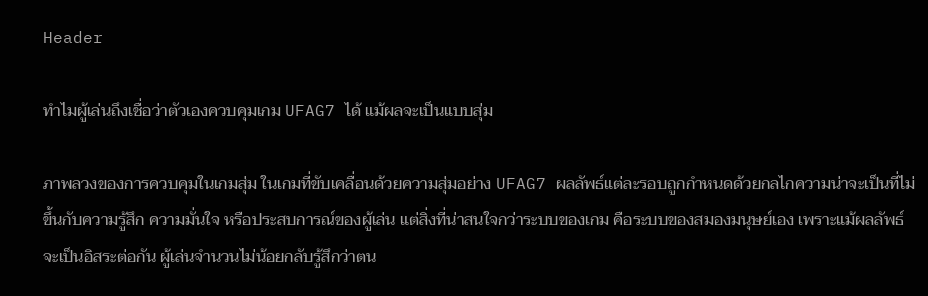Header

ทำไมผู้เล่นถึงเชื่อว่าตัวเองควบคุมเกม UFAG7 ได้ แม้ผลจะเป็นแบบสุ่ม

ภาพลวงของการควบคุมในเกมสุ่ม ในเกมที่ขับเคลื่อนด้วยความสุ่มอย่าง UFAG7 ผลลัพธ์แต่ละรอบถูกกำหนดด้วยกลไกความน่าจะเป็นที่ไม่ขึ้นกับความรู้สึก ความมั่นใจ หรือประสบการณ์ของผู้เล่น แต่สิ่งที่น่าสนใจกว่าระบบของเกม คือระบบของสมองมนุษย์เอง เพราะแม้ผลลัพธ์จะเป็นอิสระต่อกัน ผู้เล่นจำนวนไม่น้อยกลับรู้สึกว่าตน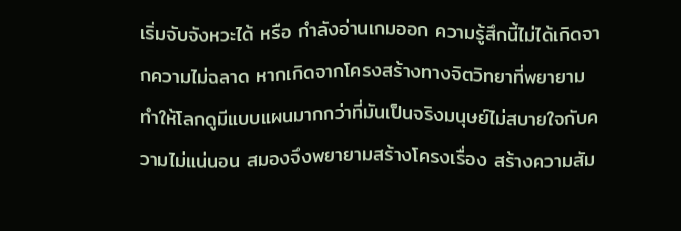เริ่มจับจังหวะได้ หรือ กำลังอ่านเกมออก ความรู้สึกนี้ไม่ได้เกิดจากความไม่ฉลาด หากเกิดจากโครงสร้างทางจิตวิทยาที่พยายามทำให้โลกดูมีแบบแผนมากกว่าที่มันเป็นจริงมนุษย์ไม่สบายใจกับความไม่แน่นอน สมองจึงพยายามสร้างโครงเรื่อง สร้างความสัม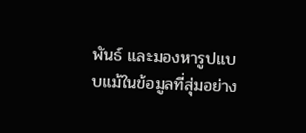พันธ์ และมองหารูปแบบแม้ในข้อมูลที่สุ่มอย่าง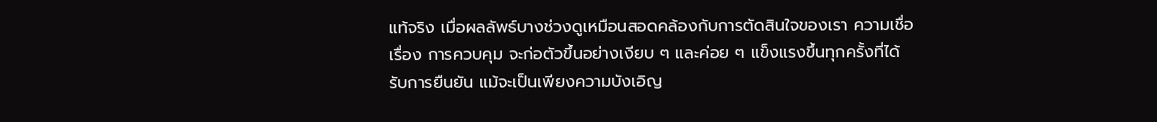แท้จริง เมื่อผลลัพธ์บางช่วงดูเหมือนสอดคล้องกับการตัดสินใจของเรา ความเชื่อเรื่อง การควบคุม จะก่อตัวขึ้นอย่างเงียบ ๆ และค่อย ๆ แข็งแรงขึ้นทุกครั้งที่ได้รับการยืนยัน แม้จะเป็นเพียงความบังเอิญ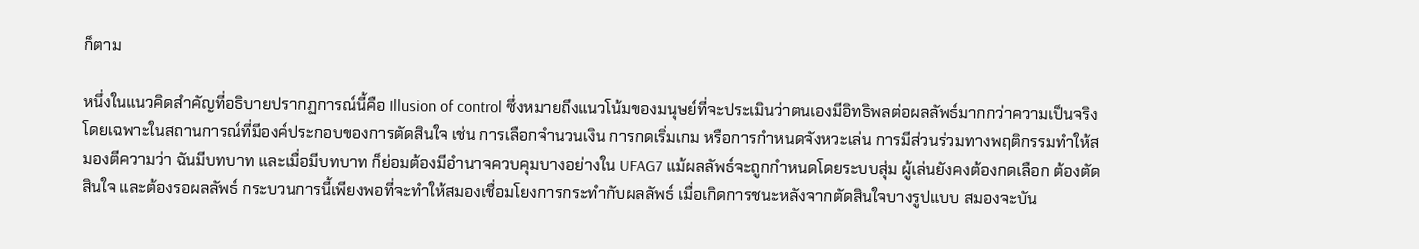ก็ตาม

หนึ่งในแนวคิดสำคัญที่อธิบายปรากฏการณ์นี้คือ Illusion of control ซึ่งหมายถึงแนวโน้มของมนุษย์ที่จะประเมินว่าตนเองมีอิทธิพลต่อผลลัพธ์มากกว่าความเป็นจริง โดยเฉพาะในสถานการณ์ที่มีองค์ประกอบของการตัดสินใจ เช่น การเลือกจำนวนเงิน การกดเริ่มเกม หรือการกำหนดจังหวะเล่น การมีส่วนร่วมทางพฤติกรรมทำให้สมองตีความว่า ฉันมีบทบาท และเมื่อมีบทบาท ก็ย่อมต้องมีอำนาจควบคุมบางอย่างใน UFAG7 แม้ผลลัพธ์จะถูกกำหนดโดยระบบสุ่ม ผู้เล่นยังคงต้องกดเลือก ต้องตัดสินใจ และต้องรอผลลัพธ์ กระบวนการนี้เพียงพอที่จะทำให้สมองเชื่อมโยงการกระทำกับผลลัพธ์ เมื่อเกิดการชนะหลังจากตัดสินใจบางรูปแบบ สมองจะบัน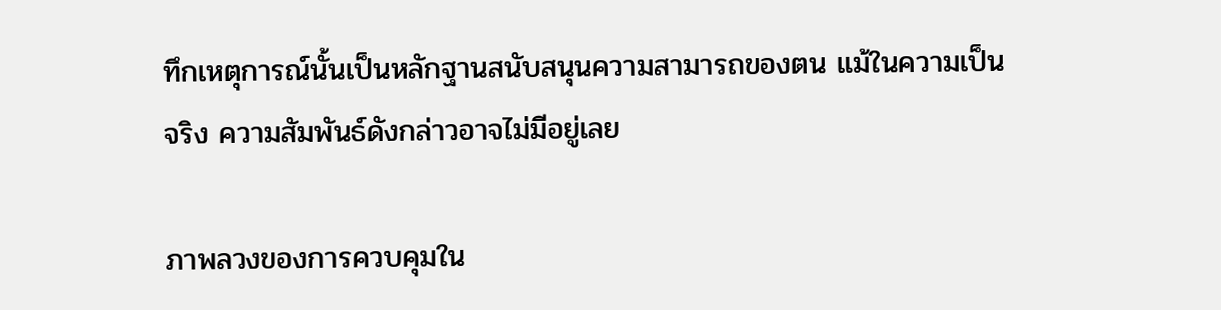ทึกเหตุการณ์นั้นเป็นหลักฐานสนับสนุนความสามารถของตน แม้ในความเป็นจริง ความสัมพันธ์ดังกล่าวอาจไม่มีอยู่เลย

ภาพลวงของการควบคุมใน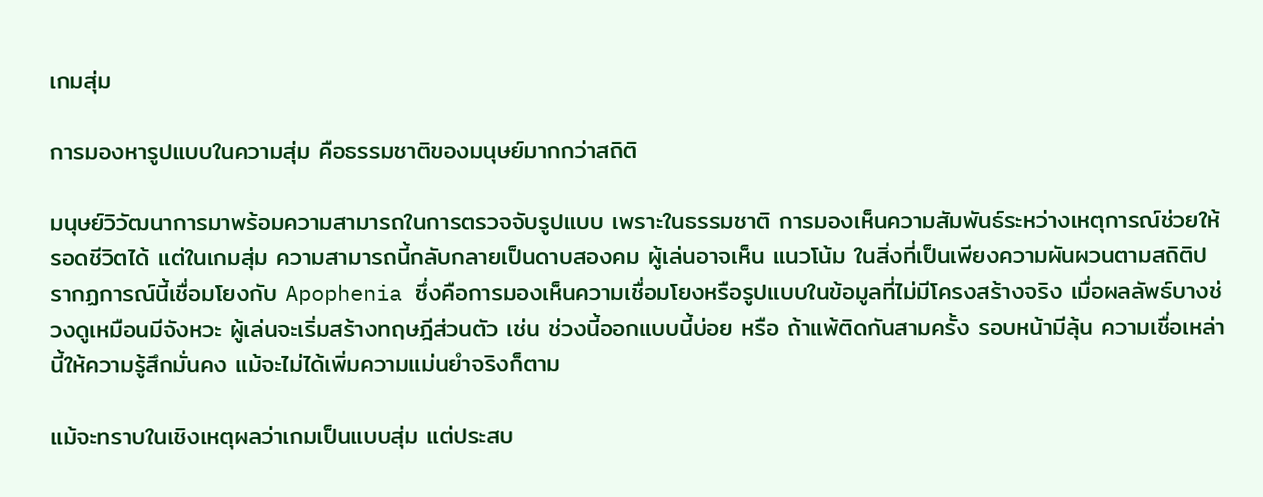เกมสุ่ม

การมองหารูปแบบในความสุ่ม คือธรรมชาติของมนุษย์มากกว่าสถิติ

มนุษย์วิวัฒนาการมาพร้อมความสามารถในการตรวจจับรูปแบบ เพราะในธรรมชาติ การมองเห็นความสัมพันธ์ระหว่างเหตุการณ์ช่วยให้รอดชีวิตได้ แต่ในเกมสุ่ม ความสามารถนี้กลับกลายเป็นดาบสองคม ผู้เล่นอาจเห็น แนวโน้ม ในสิ่งที่เป็นเพียงความผันผวนตามสถิติปรากฏการณ์นี้เชื่อมโยงกับ Apophenia ซึ่งคือการมองเห็นความเชื่อมโยงหรือรูปแบบในข้อมูลที่ไม่มีโครงสร้างจริง เมื่อผลลัพธ์บางช่วงดูเหมือนมีจังหวะ ผู้เล่นจะเริ่มสร้างทฤษฎีส่วนตัว เช่น ช่วงนี้ออกแบบนี้บ่อย หรือ ถ้าแพ้ติดกันสามครั้ง รอบหน้ามีลุ้น ความเชื่อเหล่านี้ให้ความรู้สึกมั่นคง แม้จะไม่ได้เพิ่มความแม่นยำจริงก็ตาม

แม้จะทราบในเชิงเหตุผลว่าเกมเป็นแบบสุ่ม แต่ประสบ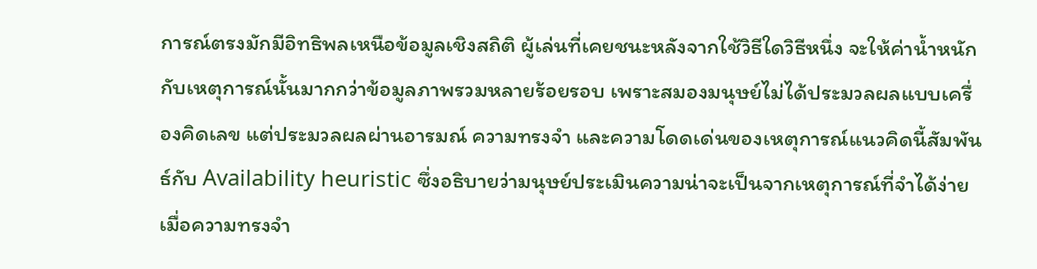การณ์ตรงมักมีอิทธิพลเหนือข้อมูลเชิงสถิติ ผู้เล่นที่เคยชนะหลังจากใช้วิธีใดวิธีหนึ่ง จะให้ค่าน้ำหนักกับเหตุการณ์นั้นมากกว่าข้อมูลภาพรวมหลายร้อยรอบ เพราะสมองมนุษย์ไม่ได้ประมวลผลแบบเครื่องคิดเลข แต่ประมวลผลผ่านอารมณ์ ความทรงจำ และความโดดเด่นของเหตุการณ์แนวคิดนี้สัมพันธ์กับ Availability heuristic ซึ่งอธิบายว่ามนุษย์ประเมินความน่าจะเป็นจากเหตุการณ์ที่จำได้ง่าย เมื่อความทรงจำ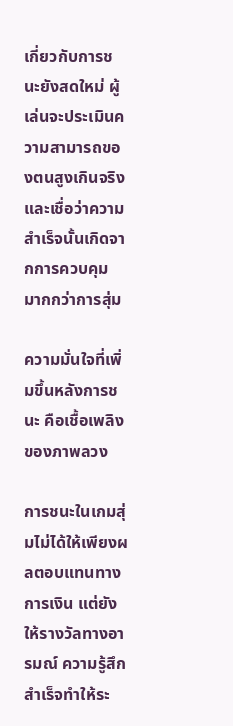เกี่ยวกับการชนะยังสดใหม่ ผู้เล่นจะประเมินความสามารถของตนสูงเกินจริง และเชื่อว่าความสำเร็จนั้นเกิดจากการควบคุม มากกว่าการสุ่ม

ความมั่นใจที่เพิ่มขึ้นหลังการชนะ คือเชื้อเพลิงของภาพลวง

การชนะในเกมสุ่มไม่ได้ให้เพียงผลตอบแทนทางการเงิน แต่ยังให้รางวัลทางอารมณ์ ความรู้สึกสำเร็จทำให้ระ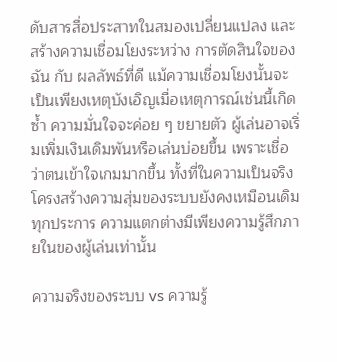ดับสารสื่อประสาทในสมองเปลี่ยนแปลง และสร้างความเชื่อมโยงระหว่าง การตัดสินใจของฉัน กับ ผลลัพธ์ที่ดี แม้ความเชื่อมโยงนั้นจะเป็นเพียงเหตุบังเอิญเมื่อเหตุการณ์เช่นนี้เกิดซ้ำ ความมั่นใจจะค่อย ๆ ขยายตัว ผู้เล่นอาจเริ่มเพิ่มเงินเดิมพันหรือเล่นบ่อยขึ้น เพราะเชื่อว่าตนเข้าใจเกมมากขึ้น ทั้งที่ในความเป็นจริง โครงสร้างความสุ่มของระบบยังคงเหมือนเดิมทุกประการ ความแตกต่างมีเพียงความรู้สึกภายในของผู้เล่นเท่านั้น

ความจริงของระบบ vs ความรู้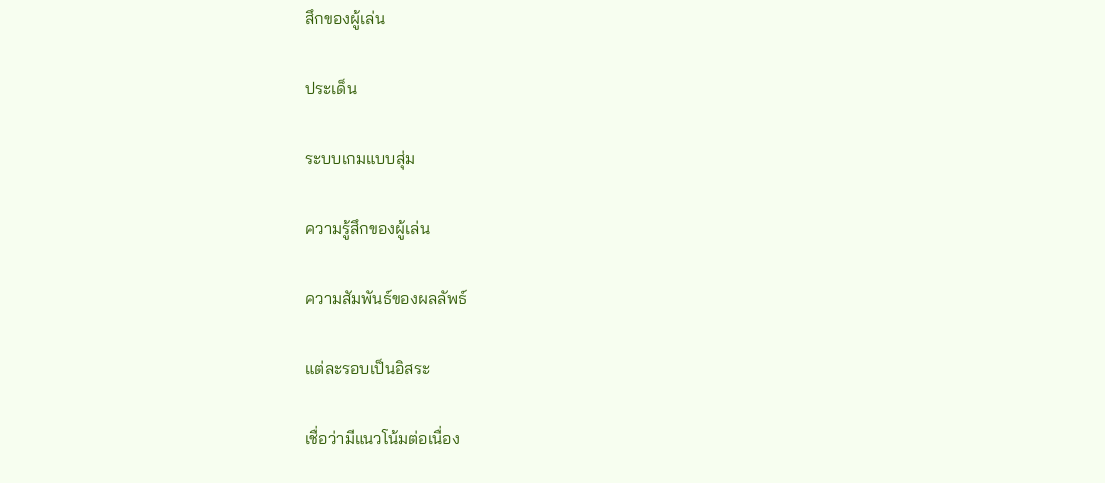สึกของผู้เล่น

ประเด็น

ระบบเกมแบบสุ่ม

ความรู้สึกของผู้เล่น

ความสัมพันธ์ของผลลัพธ์

แต่ละรอบเป็นอิสระ

เชื่อว่ามีแนวโน้มต่อเนื่อง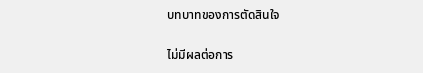บทบาทของการตัดสินใจ

ไม่มีผลต่อการ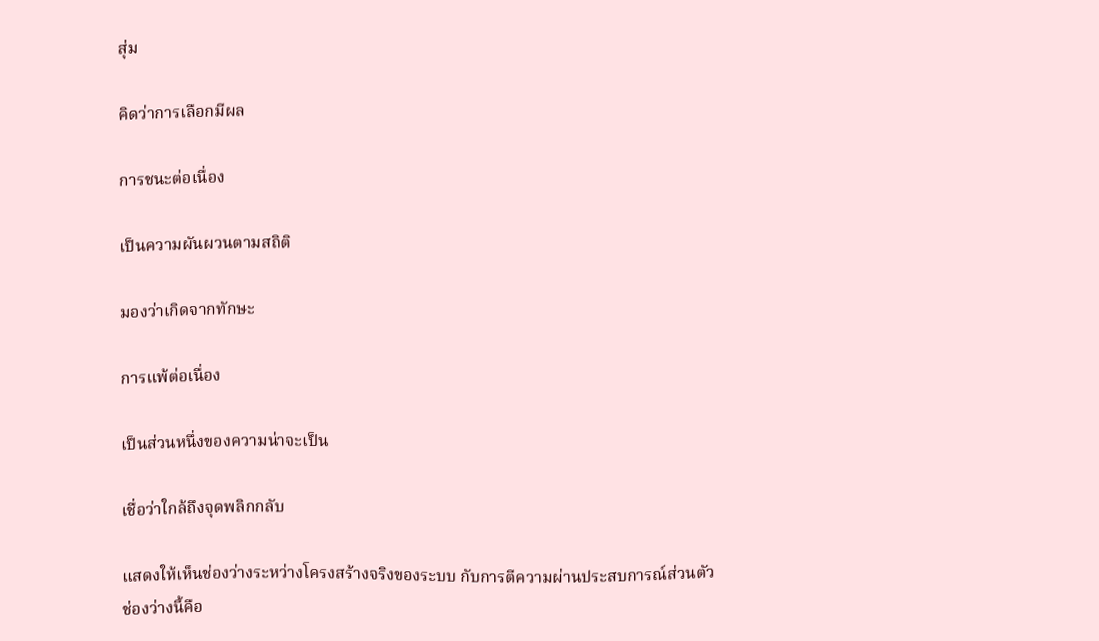สุ่ม

คิดว่าการเลือกมีผล

การชนะต่อเนื่อง

เป็นความผันผวนตามสถิติ

มองว่าเกิดจากทักษะ

การแพ้ต่อเนื่อง

เป็นส่วนหนึ่งของความน่าจะเป็น

เชื่อว่าใกล้ถึงจุดพลิกกลับ

แสดงให้เห็นช่องว่างระหว่างโครงสร้างจริงของระบบ กับการตีความผ่านประสบการณ์ส่วนตัว ช่องว่างนี้คือ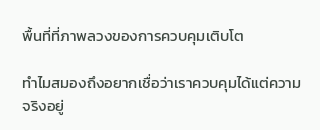พื้นที่ที่ภาพลวงของการควบคุมเติบโต

ทำไมสมองถึงอยากเชื่อว่าเราควบคุมได้แต่ความจริงอยู่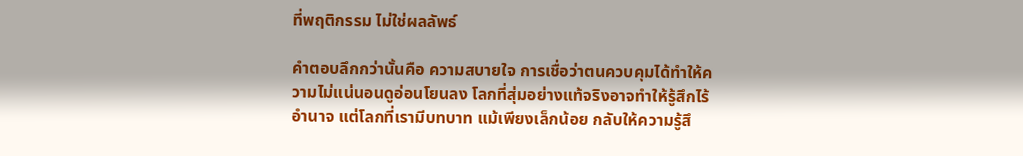ที่พฤติกรรม ไม่ใช่ผลลัพธ์

คำตอบลึกกว่านั้นคือ ความสบายใจ การเชื่อว่าตนควบคุมได้ทำให้ความไม่แน่นอนดูอ่อนโยนลง โลกที่สุ่มอย่างแท้จริงอาจทำให้รู้สึกไร้อำนาจ แต่โลกที่เรามีบทบาท แม้เพียงเล็กน้อย กลับให้ความรู้สึ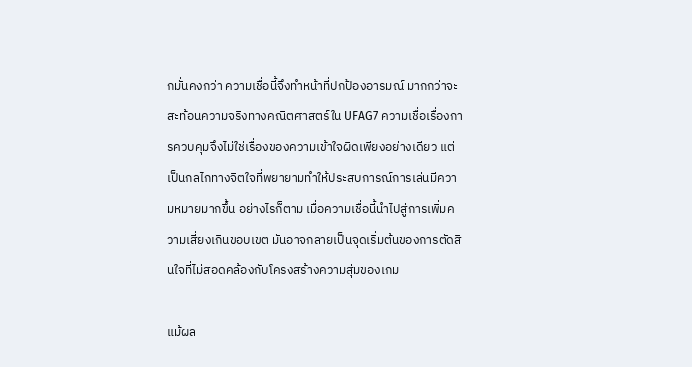กมั่นคงกว่า ความเชื่อนี้จึงทำหน้าที่ปกป้องอารมณ์ มากกว่าจะสะท้อนความจริงทางคณิตศาสตร์ใน UFAG7 ความเชื่อเรื่องการควบคุมจึงไม่ใช่เรื่องของความเข้าใจผิดเพียงอย่างเดียว แต่เป็นกลไกทางจิตใจที่พยายามทำให้ประสบการณ์การเล่นมีความหมายมากขึ้น อย่างไรก็ตาม เมื่อความเชื่อนี้นำไปสู่การเพิ่มความเสี่ยงเกินขอบเขต มันอาจกลายเป็นจุดเริ่มต้นของการตัดสินใจที่ไม่สอดคล้องกับโครงสร้างความสุ่มของเกม

แม้ผล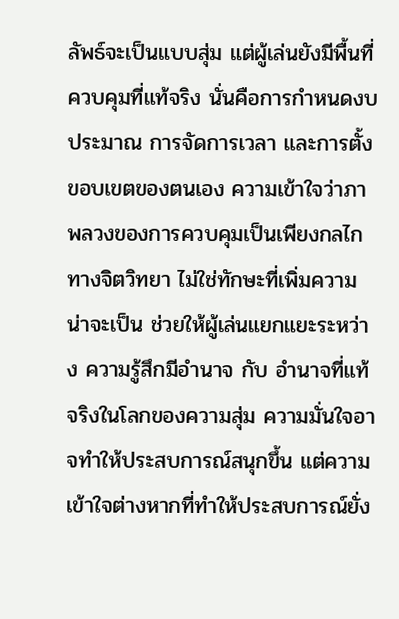ลัพธ์จะเป็นแบบสุ่ม แต่ผู้เล่นยังมีพื้นที่ควบคุมที่แท้จริง นั่นคือการกำหนดงบประมาณ การจัดการเวลา และการตั้งขอบเขตของตนเอง ความเข้าใจว่าภาพลวงของการควบคุมเป็นเพียงกลไกทางจิตวิทยา ไม่ใช่ทักษะที่เพิ่มความน่าจะเป็น ช่วยให้ผู้เล่นแยกแยะระหว่าง ความรู้สึกมีอำนาจ กับ อำนาจที่แท้จริงในโลกของความสุ่ม ความมั่นใจอาจทำให้ประสบการณ์สนุกขึ้น แต่ความเข้าใจต่างหากที่ทำให้ประสบการณ์ยั่ง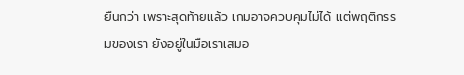ยืนกว่า เพราะสุดท้ายแล้ว เกมอาจควบคุมไม่ได้ แต่พฤติกรรมของเรา ยังอยู่ในมือเราเสมอ